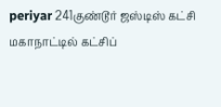periyar 241குண்டூர் ஜஸ்டிஸ் கட்சி மகாநாட்டில் கட்சிப்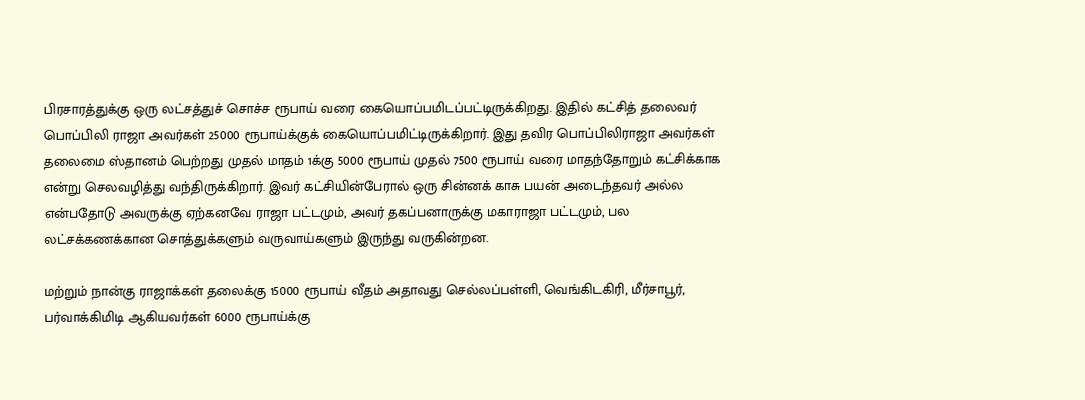பிரசாரத்துக்கு ஒரு லட்சத்துச் சொச்ச ரூபாய் வரை கையொப்பமிடப்பட்டிருக்கிறது. இதில் கட்சித் தலைவர் பொப்பிலி ராஜா அவர்கள் 25000 ரூபாய்க்குக் கையொப்பமிட்டிருக்கிறார். இது தவிர பொப்பிலிராஜா அவர்கள் தலைமை ஸ்தானம் பெற்றது முதல் மாதம் 1க்கு 5000 ரூபாய் முதல் 7500 ரூபாய் வரை மாதந்தோறும் கட்சிக்காக என்று செலவழித்து வந்திருக்கிறார். இவர் கட்சியின்பேரால் ஒரு சின்னக் காசு பயன் அடைந்தவர் அல்ல என்பதோடு அவருக்கு ஏற்கனவே ராஜா பட்டமும், அவர் தகப்பனாருக்கு மகாராஜா பட்டமும், பல லட்சக்கணக்கான சொத்துக்களும் வருவாய்களும் இருந்து வருகின்றன.

மற்றும் நான்கு ராஜாக்கள் தலைக்கு 15000 ரூபாய் வீதம் அதாவது செல்லப்பள்ளி, வெங்கிடகிரி, மீர்சாபூர், பர்வாக்கிமிடி ஆகியவர்கள் 6000 ரூபாய்க்கு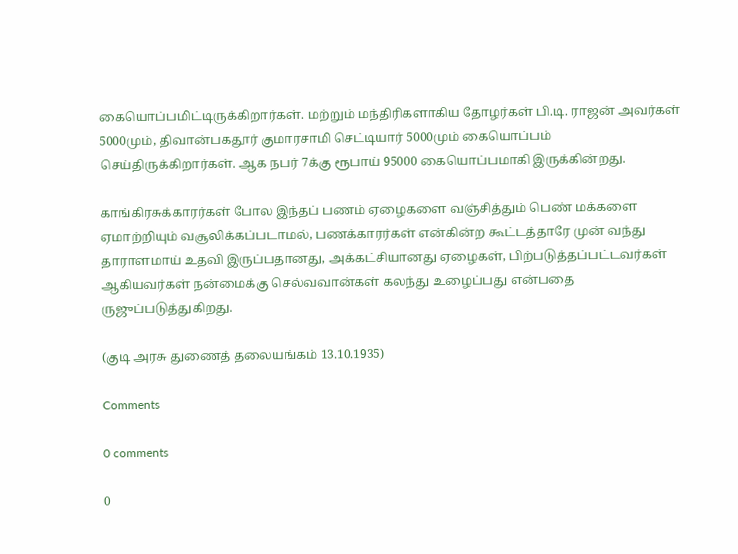கையொப்பமிட்டிருக்கிறார்கள். மற்றும் மந்திரிகளாகிய தோழர்கள் பி.டி. ராஜன் அவர்கள் 5000மும், திவான்பகதூர் குமாரசாமி செட்டியார் 5000மும் கையொப்பம் செய்திருக்கிறார்கள். ஆக நபர் 7க்கு ரூபாய் 95000 கையொப்பமாகி இருக்கின்றது.

காங்கிரசுக்காரர்கள் போல இந்தப் பணம் ஏழைகளை வஞ்சித்தும் பெண் மக்களை ஏமாற்றியும் வசூலிக்கப்படாமல், பணக்காரர்கள் என்கின்ற கூட்டத்தாரே முன் வந்து தாராளமாய் உதவி இருப்பதானது, அக்கட்சியானது ஏழைகள், பிற்படுத்தப்பட்டவர்கள் ஆகியவர்கள் நன்மைக்கு செல்வவான்கள் கலந்து உழைப்பது என்பதை ருஜுப்படுத்துகிறது.

(குடி அரசு துணைத் தலையங்கம் 13.10.1935)

Comments

0 comments

0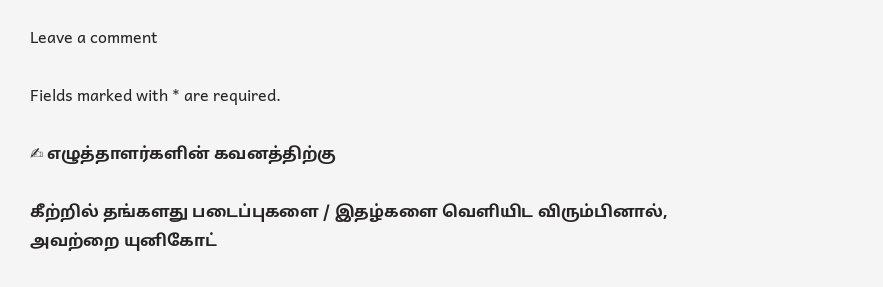Leave a comment

Fields marked with * are required.

✍ எழுத்தாளர்களின் கவனத்திற்கு

கீற்றில் தங்களது படைப்புகளை / இதழ்களை வெளியிட விரும்பினால், அவற்றை யுனிகோட்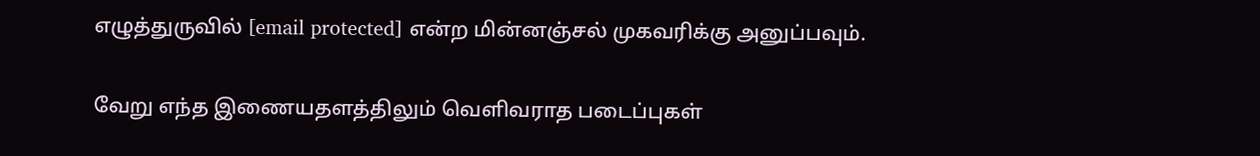எழுத்துருவில் [email protected] என்ற மின்னஞ்சல் முகவரிக்கு அனுப்பவும்.

வேறு எந்த இணையதளத்திலும் வெளிவராத படைப்புகள்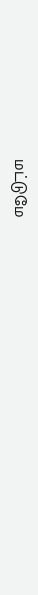மட்டுமே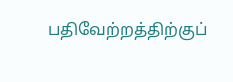பதிவேற்றத்திற்குப்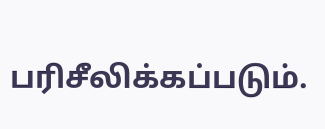பரிசீலிக்கப்படும்.